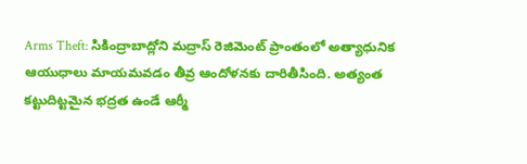Arms Theft: సికింద్రాబాద్లోని మద్రాస్ రెజిమెంట్ ప్రాంతంలో అత్యాధునిక ఆయుధాలు మాయమవడం తీవ్ర ఆందోళనకు దారితీసింది. అత్యంత కట్టుదిట్టమైన భద్రత ఉండే ఆర్మీ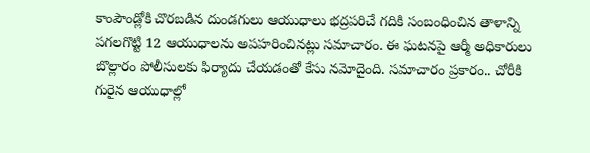కాంపౌండ్లోకి చొరబడిన దుండగులు ఆయుధాలు భద్రపరిచే గదికి సంబంధించిన తాళాన్ని పగలగొట్టి 12 ఆయుధాలను అపహరించినట్లు సమాచారం. ఈ ఘటనపై ఆర్మీ అధికారులు బొల్లారం పోలీసులకు ఫిర్యాదు చేయడంతో కేసు నమోదైంది. సమాచారం ప్రకారం.. చోరీకి గురైన ఆయుధాల్లో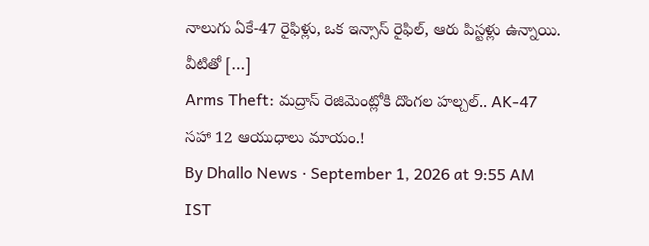నాలుగు ఏకే-47 రైఫిళ్లు, ఒక ఇన్సాస్ రైఫిల్, ఆరు పిస్టళ్లు ఉన్నాయి. వీటితో […]
Arms Theft: మద్రాస్ రెజిమెంట్లోకి దొంగల హల్చల్.. AK-47 సహా 12 ఆయుధాలు మాయం.!
By Dhallo News · September 1, 2026 at 9:55 AM IST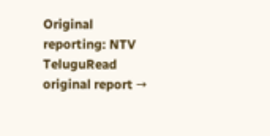Original reporting: NTV TeluguRead original report →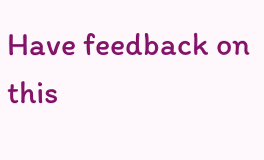Have feedback on this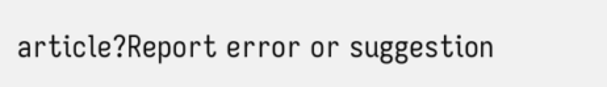article?Report error or suggestion